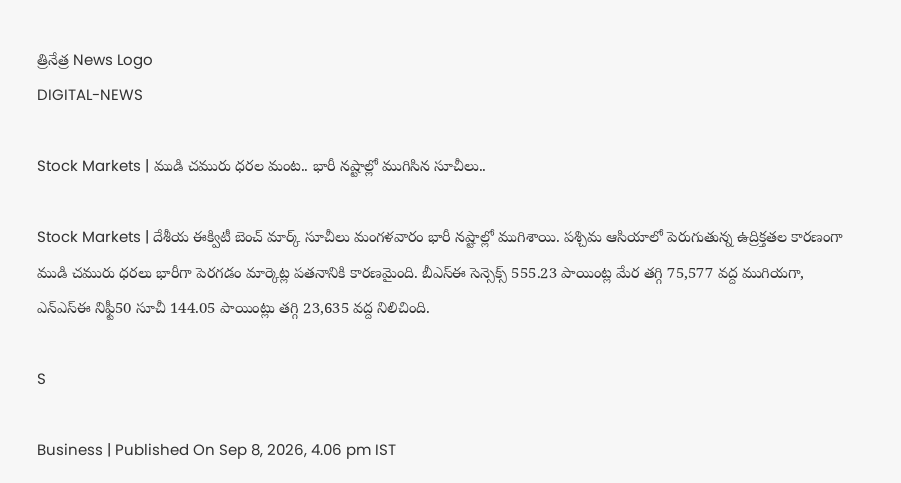త్రినేత్ర News Logo
DIGITAL-NEWS

Stock Markets | ముడి చ‌మురు ధ‌ర‌ల మంట‌.. భారీ న‌ష్టాల్లో ముగిసిన సూచీలు..

Stock Markets | దేశీయ ఈక్విటీ బెంచ్ మార్క్ సూచీలు మంగ‌ళ‌వారం భారీ న‌ష్టాల్లో ముగిశాయి. ప‌శ్చిమ ఆసియాలో పెరుగుతున్న ఉద్రిక్త‌త‌ల కార‌ణంగా ముడి చ‌మురు ధ‌ర‌లు భారీగా పెర‌గ‌డం మార్కెట్ల ప‌త‌నానికి కార‌ణ‌మైంది. బీఎస్ఈ సెన్సెక్స్ 555.23 పాయింట్ల మేర త‌గ్గి 75,577 వ‌ద్ద ముగియ‌గా, ఎన్ఎస్ఈ నిఫ్టీ50 సూచీ 144.05 పాయింట్లు త‌గ్గి 23,635 వ‌ద్ద నిలిచింది.

S

Business | Published On Sep 8, 2026, 4.06 pm IST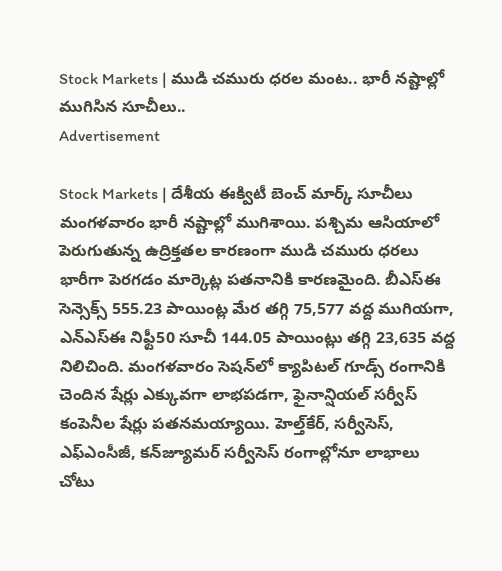Stock Markets | ముడి చ‌మురు ధ‌ర‌ల మంట‌.. భారీ న‌ష్టాల్లో ముగిసిన సూచీలు..
Advertisement

Stock Markets | దేశీయ ఈక్విటీ బెంచ్ మార్క్ సూచీలు మంగ‌ళ‌వారం భారీ న‌ష్టాల్లో ముగిశాయి. ప‌శ్చిమ ఆసియాలో పెరుగుతున్న ఉద్రిక్త‌త‌ల కార‌ణంగా ముడి చ‌మురు ధ‌ర‌లు భారీగా పెర‌గ‌డం మార్కెట్ల ప‌త‌నానికి కార‌ణ‌మైంది. బీఎస్ఈ సెన్సెక్స్ 555.23 పాయింట్ల మేర త‌గ్గి 75,577 వ‌ద్ద ముగియ‌గా, ఎన్ఎస్ఈ నిఫ్టీ50 సూచీ 144.05 పాయింట్లు త‌గ్గి 23,635 వ‌ద్ద నిలిచింది. మంగ‌ళ‌వారం సెష‌న్‌లో క్యాపిట‌ల్ గూడ్స్ రంగానికి చెందిన షేర్లు ఎక్కువ‌గా లాభ‌ప‌డ‌గా, ఫైనాన్షియ‌ల్ స‌ర్వీస్ కంపెనీల షేర్లు ప‌త‌న‌మ‌య్యాయి. హెల్త్‌కేర్‌, స‌ర్వీసెస్‌, ఎఫ్ఎంసీజీ, క‌న్‌జ్యూమర్ స‌ర్వీసెస్ రంగాల్లోనూ లాభాలు చోటు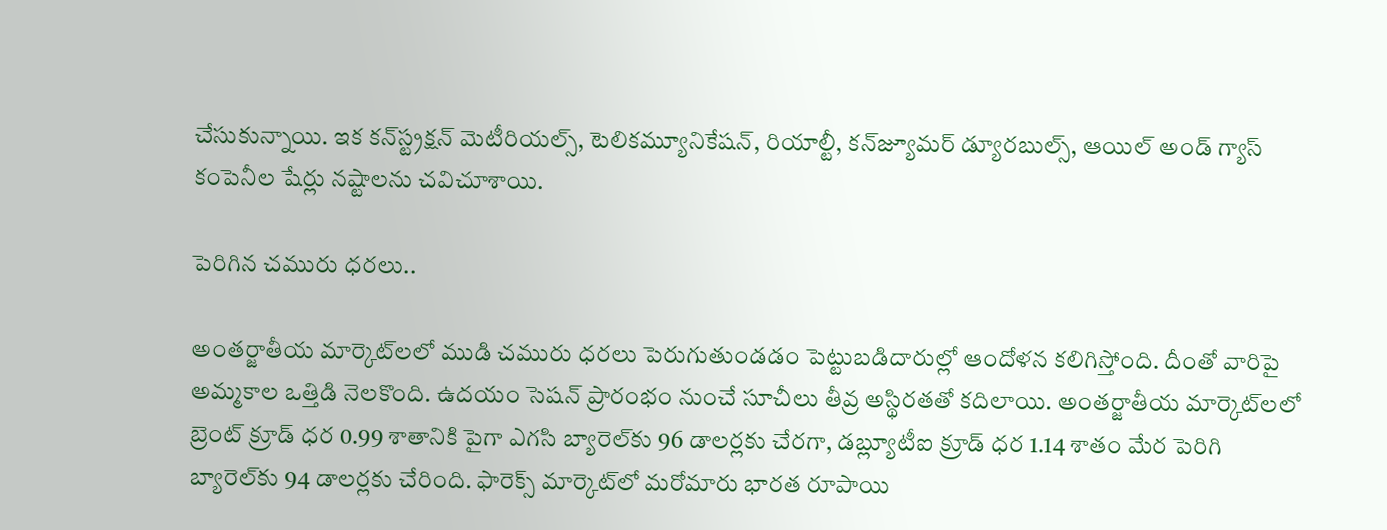చేసుకున్నాయి. ఇక క‌న్‌స్ట్ర‌క్ష‌న్ మెటీరియ‌ల్స్‌, టెలిక‌మ్యూనికేష‌న్‌, రియాల్టీ, క‌న్‌జ్యూమ‌ర్ డ్యూర‌బుల్స్‌, ఆయిల్ అండ్ గ్యాస్ కంపెనీల షేర్లు న‌ష్టాల‌ను చ‌విచూశాయి.

పెరిగిన చ‌మురు ధ‌ర‌లు..

అంత‌ర్జాతీయ మార్కెట్‌ల‌లో ముడి చ‌మురు ధ‌ర‌లు పెరుగుతుండ‌డం పెట్టుబ‌డిదారుల్లో ఆందోళ‌న క‌లిగిస్తోంది. దీంతో వారిపై అమ్మ‌కాల ఒత్తిడి నెల‌కొంది. ఉద‌యం సెష‌న్ ప్రారంభం నుంచే సూచీలు తీవ్ర అస్థిర‌త‌తో క‌దిలాయి. అంత‌ర్జాతీయ మార్కెట్‌ల‌లో బ్రెంట్ క్రూడ్ ధ‌ర 0.99 శాతానికి పైగా ఎగ‌సి బ్యారెల్‌కు 96 డాల‌ర్ల‌కు చేర‌గా, డ‌బ్ల్యూటీఐ క్రూడ్ ధ‌ర 1.14 శాతం మేర పెరిగి బ్యారెల్‌కు 94 డాల‌ర్ల‌కు చేరింది. ఫారెక్స్ మార్కెట్‌లో మ‌రోమారు భార‌త రూపాయి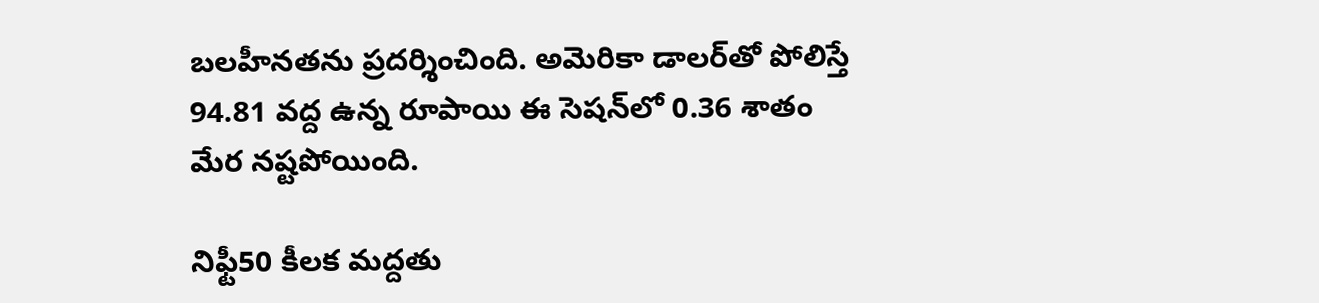బ‌ల‌హీన‌త‌ను ప్ర‌ద‌ర్శించింది. అమెరికా డాల‌ర్‌తో పోలిస్తే 94.81 వ‌ద్ద ఉన్న రూపాయి ఈ సెష‌న్‌లో 0.36 శాతం మేర న‌ష్ట‌పోయింది.

నిఫ్టీ50 కీల‌క మ‌ద్ద‌తు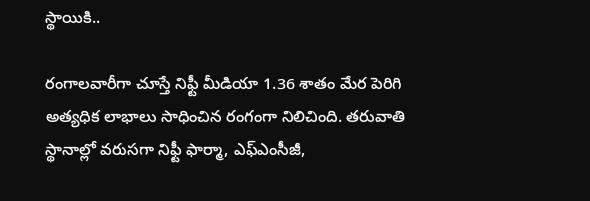స్థాయికి..

రంగాల‌వారీగా చూస్తే నిఫ్టీ మీడియా 1.36 శాతం మేర పెరిగి అత్య‌ధిక లాభాలు సాధించిన రంగంగా నిలిచింది. త‌రువాతి స్థానాల్లో వ‌రుస‌గా నిఫ్టీ ఫార్మా, ఎఫ్ఎంసీజీ,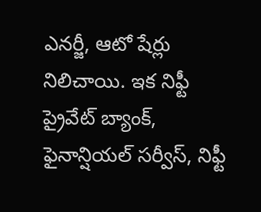ఎన‌ర్జీ, ఆటో షేర్లు నిలిచాయి. ఇక నిఫ్టీ ప్రైవేట్ బ్యాంక్‌, ఫైనాన్షియ‌ల్ స‌ర్వీస్‌, నిఫ్టీ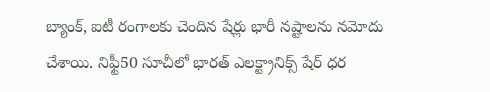బ్యాంక్‌, ఐటీ రంగాల‌కు చెందిన షేర్లు భారీ న‌ష్టాల‌ను న‌మోదు చేశాయి. నిఫ్టీ50 సూచీలో భార‌త్ ఎల‌క్ట్రానిక్స్ షేర్ ధ‌ర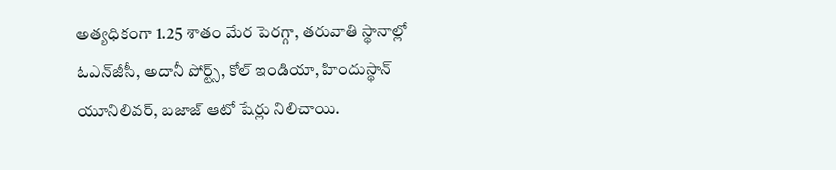అత్య‌ధికంగా 1.25 శాతం మేర పెర‌గ్గా, త‌రువాతి స్థానాల్లో ఓఎన్‌జీసీ, అదానీ పోర్ట్స్‌, కోల్ ఇండియా, హిందుస్థాన్ యూనిలివ‌ర్‌, బ‌జాజ్ ఆటో షేర్లు నిలిచాయి.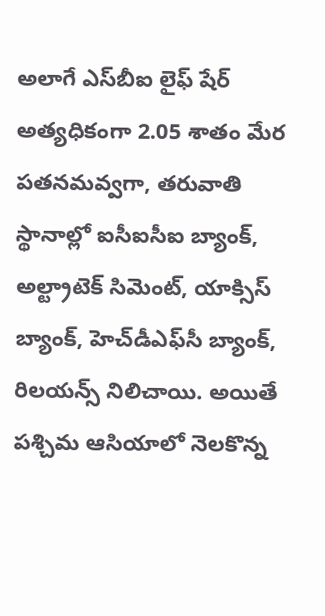అలాగే ఎస్‌బీఐ లైఫ్ షేర్ అత్య‌ధికంగా 2.05 శాతం మేర ప‌త‌న‌మ‌వ్వ‌గా, త‌రువాతి స్థానాల్లో ఐసీఐసీఐ బ్యాంక్‌, అల్ట్రాటెక్ సిమెంట్‌, యాక్సిస్ బ్యాంక్‌, హెచ్‌డీఎఫ్‌సీ బ్యాంక్‌, రిల‌య‌న్స్ నిలిచాయి. అయితే ప‌శ్చిమ ఆసియాలో నెల‌కొన్న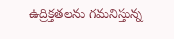ఉద్రిక్త‌త‌ల‌ను గ‌మ‌నిస్తున్న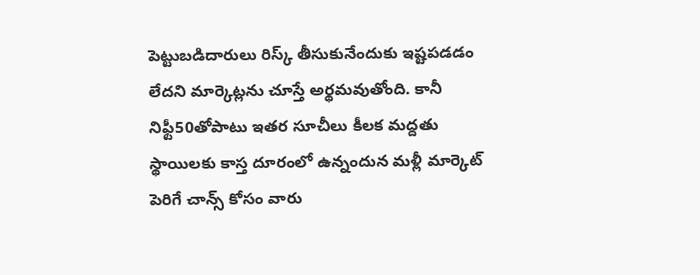పెట్టుబ‌డిదారులు రిస్క్ తీసుకునేందుకు ఇష్ట‌ప‌డ‌డం లేద‌ని మార్కెట్ల‌ను చూస్తే అర్థ‌మ‌వుతోంది. కానీ నిఫ్టీ50తోపాటు ఇత‌ర సూచీలు కీల‌క మ‌ద్ద‌తు స్థాయిల‌కు కాస్త దూరంలో ఉన్నందున మ‌ళ్లీ మార్కెట్ పెరిగే చాన్స్ కోసం వారు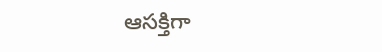ఆస‌క్తిగా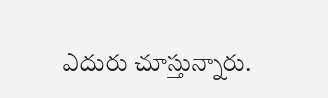ఎదురు చూస్తున్నారు.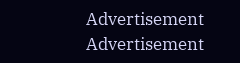Advertisement
Advertisement